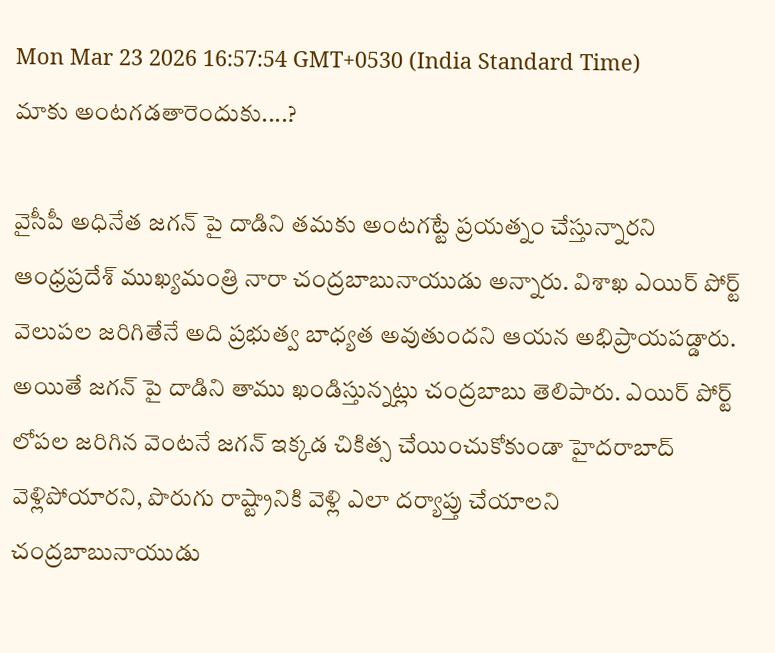Mon Mar 23 2026 16:57:54 GMT+0530 (India Standard Time)
మాకు అంటగడతారెందుకు....?

వైసీపీ అధినేత జగన్ పై దాడిని తమకు అంటగట్టే ప్రయత్నం చేస్తున్నారని ఆంధ్రప్రదేశ్ ముఖ్యమంత్రి నారా చంద్రబాబునాయుడు అన్నారు. విశాఖ ఎయిర్ పోర్ట్ వెలుపల జరిగితేనే అది ప్రభుత్వ బాధ్యత అవుతుందని ఆయన అభిప్రాయపడ్డారు. అయితే జగన్ పై దాడిని తాము ఖండిస్తున్నట్లు చంద్రబాబు తెలిపారు. ఎయిర్ పోర్ట్ లోపల జరిగిన వెంటనే జగన్ ఇక్కడ చికిత్స చేయించుకోకుండా హైదరాబాద్ వెళ్లిపోయారని, పొరుగు రాష్ట్రానికి వెళ్లి ఎలా దర్యాప్తు చేయాలని చంద్రబాబునాయుడు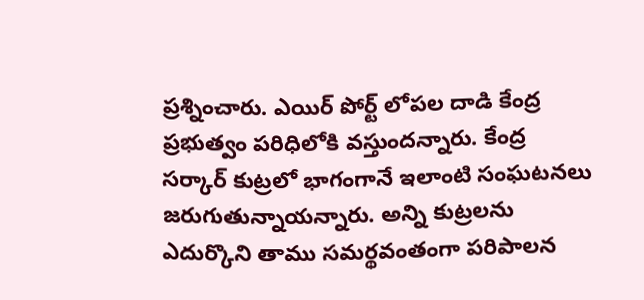ప్రశ్నించారు. ఎయిర్ పోర్ట్ లోపల దాడి కేంద్ర ప్రభుత్వం పరిధిలోకి వస్తుందన్నారు. కేంద్ర సర్కార్ కుట్రలో భాగంగానే ఇలాంటి సంఘటనలు జరుగుతున్నాయన్నారు. అన్ని కుట్రలను ఎదుర్కొని తాము సమర్థవంతంగా పరిపాలన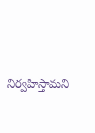నిర్వహిస్తామని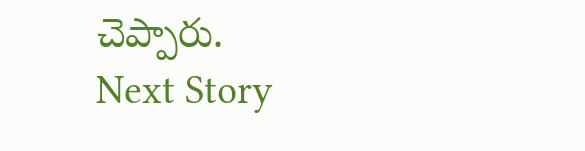చెప్పారు.
Next Story